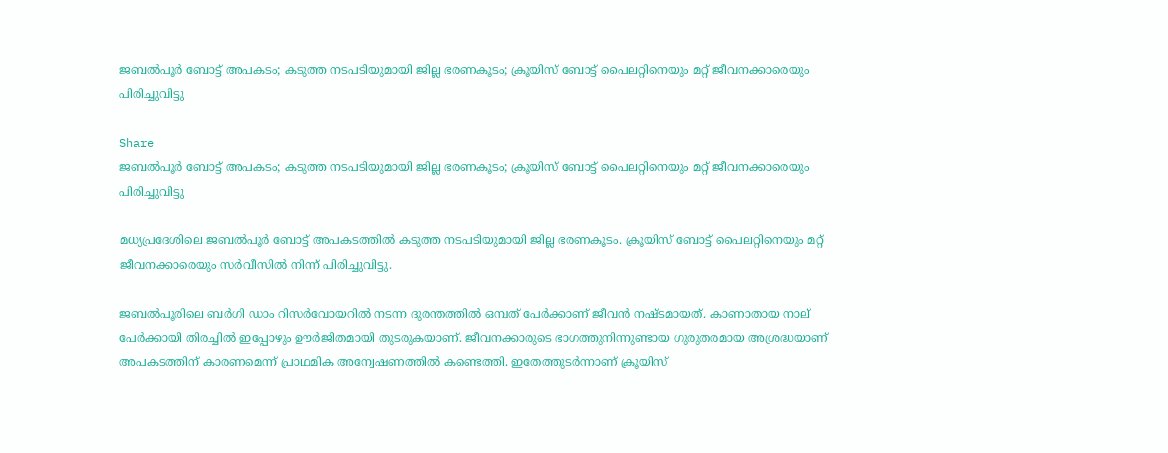ജബല്‍പൂര്‍ ബോട്ട് അപകടം; കടുത്ത നടപടിയുമായി ജില്ല ഭരണകൂടം; ക്രൂയിസ് ബോട്ട് പൈലറ്റിനെയും മറ്റ് ജീവനക്കാരെയും പിരിച്ചുവിട്ടു

Share
ജബല്‍പൂര്‍ ബോട്ട് അപകടം; കടുത്ത നടപടിയുമായി ജില്ല ഭരണകൂടം; ക്രൂയിസ് ബോട്ട് പൈലറ്റിനെയും മറ്റ് ജീവനക്കാരെയും പിരിച്ചുവിട്ടു

മധ്യപ്രദേശിലെ ജബല്‍പൂര്‍ ബോട്ട് അപകടത്തില്‍ കടുത്ത നടപടിയുമായി ജില്ല ഭരണകൂടം. ക്രൂയിസ് ബോട്ട് പൈലറ്റിനെയും മറ്റ് ജീവനക്കാരെയും സര്‍വീസില്‍ നിന്ന് പിരിച്ചുവിട്ടു.

ജബല്‍പൂരിലെ ബര്‍ഗി ഡാം റിസര്‍വോയറില്‍ നടന്ന ദുരന്തത്തില്‍ ഒമ്പത് പേര്‍ക്കാണ് ജീവന്‍ നഷ്ടമായത്. കാണാതായ നാല് പേര്‍ക്കായി തിരച്ചില്‍ ഇപ്പോഴും ഊര്‍ജിതമായി തുടരുകയാണ്. ജീവനക്കാരുടെ ഭാഗത്തുനിന്നുണ്ടായ ഗുരുതരമായ അശ്രദ്ധയാണ് അപകടത്തിന് കാരണമെന്ന് പ്രാഥമിക അന്വേഷണത്തില്‍ കണ്ടെത്തി. ഇതേത്തുടര്‍ന്നാണ് ക്രൂയിസ്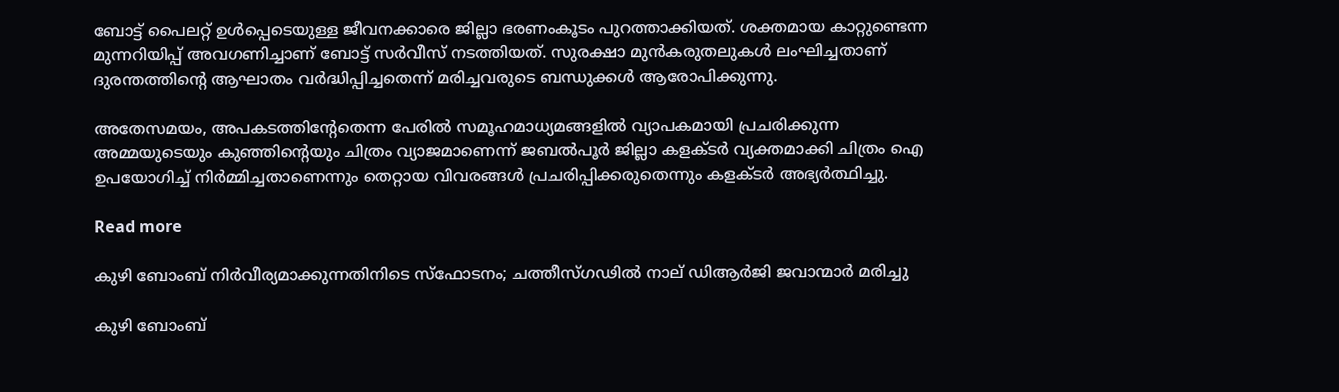ബോട്ട് പൈലറ്റ് ഉള്‍പ്പെടെയുള്ള ജീവനക്കാരെ ജില്ലാ ഭരണംകൂടം പുറത്താക്കിയത്. ശക്തമായ കാറ്റുണ്ടെന്ന മുന്നറിയിപ്പ് അവഗണിച്ചാണ് ബോട്ട് സര്‍വീസ് നടത്തിയത്. സുരക്ഷാ മുന്‍കരുതലുകള്‍ ലംഘിച്ചതാണ് ദുരന്തത്തിന്റെ ആഘാതം വര്‍ദ്ധിപ്പിച്ചതെന്ന് മരിച്ചവരുടെ ബന്ധുക്കള്‍ ആരോപിക്കുന്നു.

അതേസമയം, അപകടത്തിന്റേതെന്ന പേരില്‍ സമൂഹമാധ്യമങ്ങളില്‍ വ്യാപകമായി പ്രചരിക്കുന്ന അമ്മയുടെയും കുഞ്ഞിന്റെയും ചിത്രം വ്യാജമാണെന്ന് ജബല്‍പൂര്‍ ജില്ലാ കളക്ടര്‍ വ്യക്തമാക്കി ചിത്രം ഐ ഉപയോഗിച്ച് നിര്‍മ്മിച്ചതാണെന്നും തെറ്റായ വിവരങ്ങള്‍ പ്രചരിപ്പിക്കരുതെന്നും കളക്ടര്‍ അഭ്യര്‍ത്ഥിച്ചു.

Read more

കുഴി ബോംബ് നിർവീര്യമാക്കുന്നതിനിടെ സ്ഫോടനം; ചത്തീസ്ഗഢിൽ നാല് ഡിആർജി ജവാന്മാർ മരിച്ചു

കുഴി ബോംബ്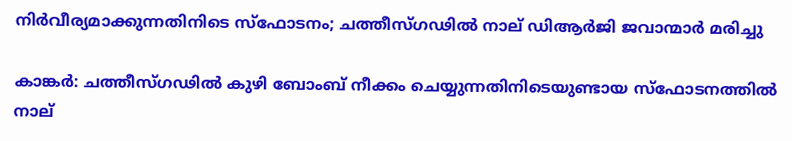നിർവീര്യമാക്കുന്നതിനിടെ സ്ഫോടനം; ചത്തീസ്ഗഢിൽ നാല് ഡിആർജി ജവാന്മാർ മരിച്ചു

കാങ്കർ: ചത്തീസ്ഗഢിൽ കുഴി ബോംബ് നീക്കം ചെയ്യുന്നതിനിടെയുണ്ടായ സ്ഫോടനത്തിൽ നാല്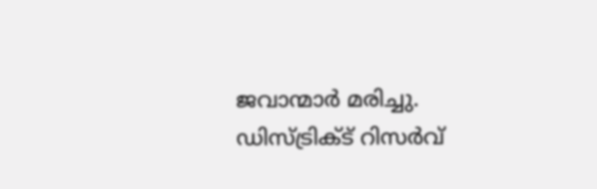ജവാന്മാർ മരിച്ചു. ഡിസ്ട്രിക്ട് റിസർവ്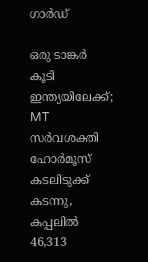ഗാർഡ്

ഒരു ടാങ്കർ കൂടി ഇന്ത്യയിലേക്ക്; MT സർവശക്തി ഹോർമൂസ് കടലിടുക്ക് കടന്നു, കപ്പലിൽ 46,313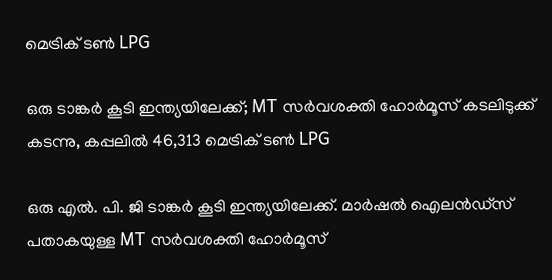മെട്രിക് ടൺ LPG

ഒരു ടാങ്കർ കൂടി ഇന്ത്യയിലേക്ക്; MT സർവശക്തി ഹോർമൂസ് കടലിടുക്ക് കടന്നു, കപ്പലിൽ 46,313 മെട്രിക് ടൺ LPG

ഒരു എൽ. പി. ജി ടാങ്കർ കൂടി ഇന്ത്യയിലേക്ക്. മാർഷൽ ഐലൻഡ്‌സ് പതാകയുള്ള MT സർവശക്തി ഹോർമൂസ്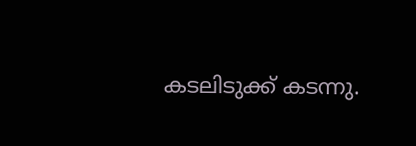കടലിടുക്ക് കടന്നു.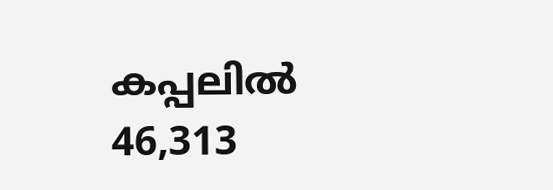കപ്പലിൽ 46,313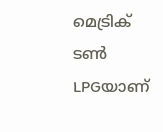മെട്രിക് ടൺ LPGയാണ്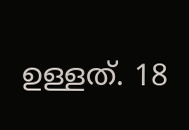ഉള്ളത്. 18